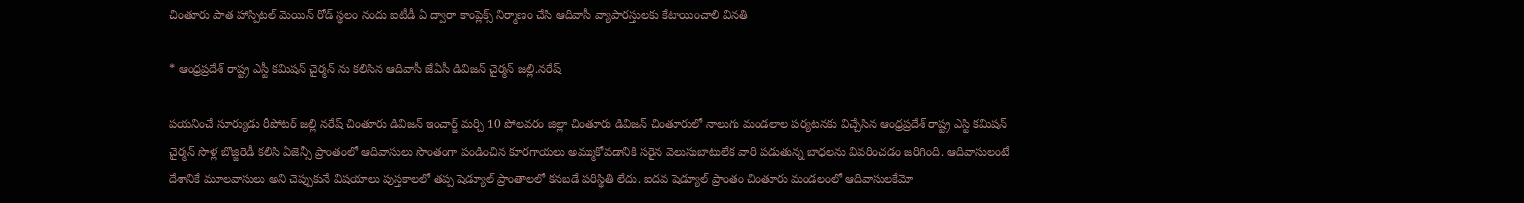చింతూరు పాత హాస్పిటల్ మెయిన్ రోడ్ స్థలం నందు ఐటీడీ ఏ ద్వారా కాంప్లెక్స్ నిర్మాణం చేసి ఆదివాసీ వ్యాపారస్తులకు కేటాయించాలి వినతి

* ఆంధ్రప్రదేశ్ రాష్ట్ర ఎస్టీ కమిషన్ చైర్మన్ ను కలిసిన ఆదివాసీ జేఏసీ డివిజన్ చైర్మన్ జల్లి.నరేష్

పయనించే సూర్యుడు రీపోటర్ జల్లి నరేష్ చింతూరు డివిజన్ ఇంచార్జ్ మర్చి 10 పోలవరం జిల్లా చింతూరు డివిజన్ చింతూరులో నాలుగు మండలాల పర్యటనకు విచ్చేసిన ఆంధ్రప్రదేశ్ రాష్ట్ర ఎస్టి కమిషన్ చైర్మన్ సొళ్ల బొజ్జిరెడీ కలిసి ఏజెన్సీ ప్రాంతంలో ఆదివాసులు సొంతంగా పండించిన కూరగాయలు అమ్ముకోవడానికి సరైన వెలుసుబాటులేక వారి పడుతున్న బాధలను వివరించడం జరిగింది. ఆదివాసులంటే దేశానికే మూలవాసులు అని చెప్పుకునే విషయాలు పుస్తకాలలో తప్ప షెడ్యూల్ ప్రాంతాలలో కనబడే పరిస్థితి లేదు. ఐదవ షెడ్యూల్ ప్రాంతం చింతూరు మండలంలో ఆదివాసులకేమో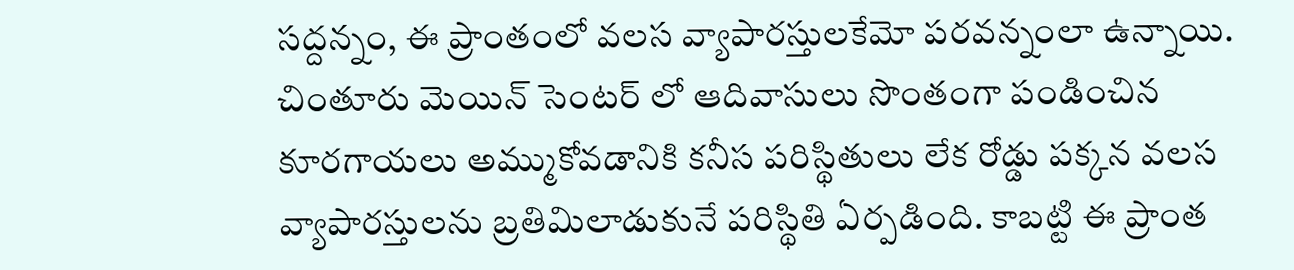సద్దన్నం, ఈ ప్రాంతంలో వలస వ్యాపారస్తులకేమో పరవన్నంలా ఉన్నాయి. చింతూరు మెయిన్ సెంటర్ లో ఆదివాసులు సొంతంగా పండించిన కూరగాయలు అమ్ముకోవడానికి కనీస పరిస్థితులు లేక రోడ్డు పక్కన వలస వ్యాపారస్తులను బ్రతిమిలాడుకునే పరిస్థితి ఏర్పడింది. కాబట్టి ఈ ప్రాంత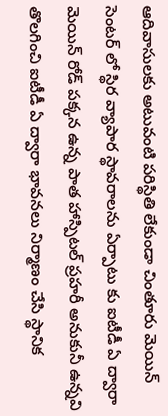ఆదివాసులకు అటువంటి పరిస్థితి లేకుండా చింతూరు మెయిన్ సెంటర్ లో స్థిర వ్యాపార స్థావరాలను ఏర్పాటు కు ఐటీడీ ఏ ద్వారా మెయిన్ రోడ్ పక్కన ఉన్న పాత హాస్పిటల్ ప్రహరీ అనుకునీ ఉన్నవి తొలగించి ఐటీడీ ఏ ద్వారా భావనలు నిర్మాణం చేసి స్థానిక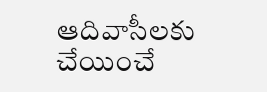ఆదివాసీలకు చేయించే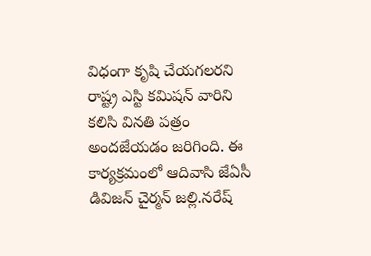విధంగా కృషి చేయగలరని రాష్ట్ర ఎస్టి కమిషన్ వారిని కలిసి వినతి పత్రం అందజేయడం జరిగింది. ఈ కార్యక్రమంలో ఆదివాసి జేఏసీ డివిజన్ చైర్మన్ జల్లి.నరేష్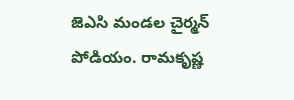జెఎసి మండల చైర్మన్ పోడియం. రామకృష్ణ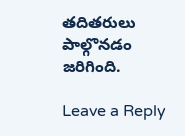తదితరులు పాల్గొనడం జరిగింది.

Leave a Reply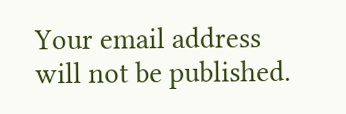Your email address will not be published.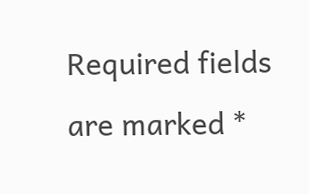Required fields are marked *